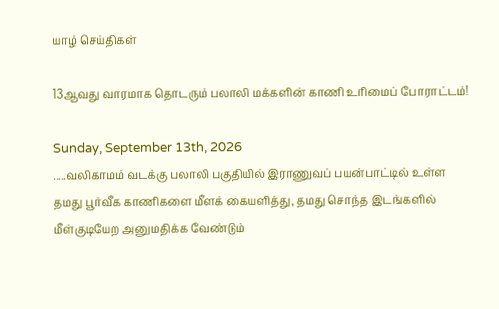யாழ் செய்திகள்

13ஆவது வாரமாக தொடரும் பலாலி மக்களின் காணி உரிமைப் போராட்டம்!

Sunday, September 13th, 2026
.....வலிகாமம் வடக்கு பலாலி பகுதியில் இராணுவப் பயன்பாட்டில் உள்ள தமது பூர்வீக காணிகளை மீளக் கையளித்து, தமது சொந்த இடங்களில் மீள்குடியேற அனுமதிக்க வேண்டும்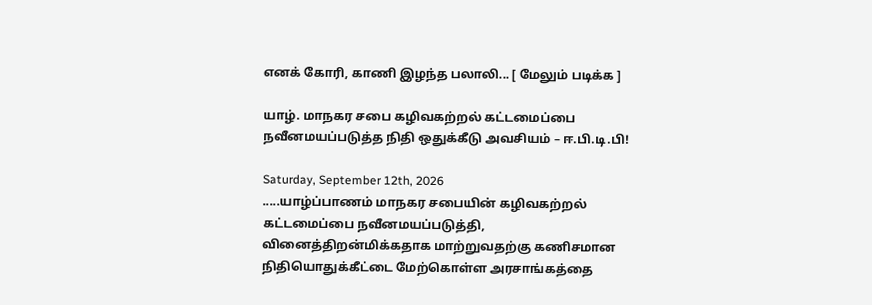எனக் கோரி, காணி இழந்த பலாலி... [ மேலும் படிக்க ]

யாழ். மாநகர சபை கழிவகற்றல் கட்டமைப்பை நவீனமயப்படுத்த நிதி ஒதுக்கீடு அவசியம் – ஈ.பி.டி.பி!

Saturday, September 12th, 2026
.....யாழ்ப்பாணம் மாநகர சபையின் கழிவகற்றல் கட்டமைப்பை நவீனமயப்படுத்தி, வினைத்திறன்மிக்கதாக மாற்றுவதற்கு கணிசமான நிதியொதுக்கீட்டை மேற்கொள்ள அரசாங்கத்தை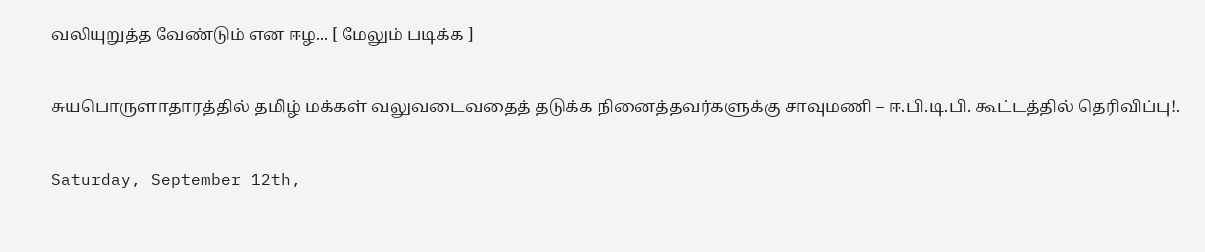வலியுறுத்த வேண்டும் என ஈழ... [ மேலும் படிக்க ]

சுயபொருளாதாரத்தில் தமிழ் மக்கள் வலுவடைவதைத் தடுக்க நினைத்தவர்களுக்கு சாவுமணி – ஈ.பி.டி.பி. கூட்டத்தில் தெரிவிப்பு!.

Saturday, September 12th,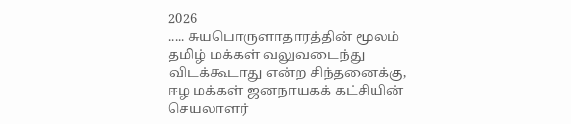2026
..... சுயபொருளாதாரத்தின் மூலம் தமிழ் மக்கள் வலுவடைந்து விடக்கூடாது என்ற சிந்தனைக்கு, ஈழ மக்கள் ஜனநாயகக் கட்சியின் செயலாளர்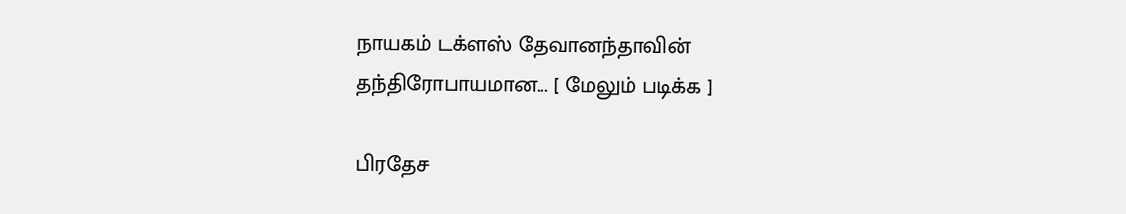நாயகம் டக்ளஸ் தேவானந்தாவின் தந்திரோபாயமான... [ மேலும் படிக்க ]

பிரதேச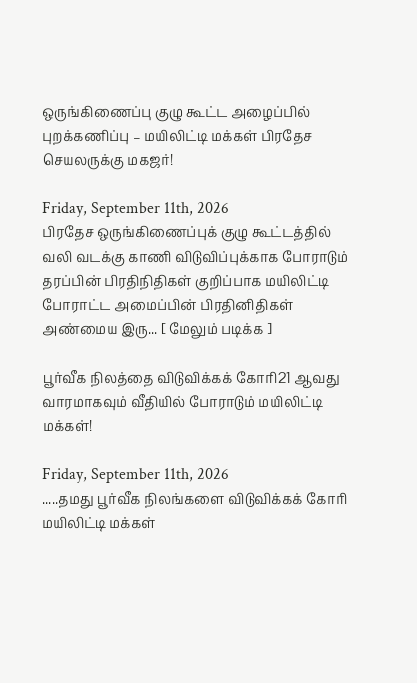ஒருங்கிணைப்பு குழு கூட்ட அழைப்பில் புறக்கணிப்பு – மயிலிட்டி மக்கள் பிரதேச செயலருக்கு மகஜர்!

Friday, September 11th, 2026
பிரதேச ஒருங்கிணைப்புக் குழு கூட்டத்தில் வலி வடக்கு காணி விடுவிப்புக்காக போராடும் தரப்பின் பிரதிநிதிகள் குறிப்பாக மயிலிட்டி போராட்ட அமைப்பின் பிரதினிதிகள் அண்மைய இரு... [ மேலும் படிக்க ]

பூர்வீக நிலத்தை விடுவிக்கக் கோரி21 ஆவது வாரமாகவும் வீதியில் போராடும் மயிலிட்டி மக்கள்!

Friday, September 11th, 2026
.....தமது பூர்வீக நிலங்களை விடுவிக்கக் கோரி மயிலிட்டி மக்கள்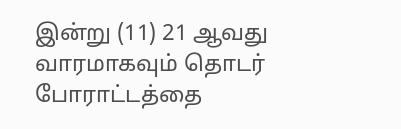இன்று (11) 21 ஆவது வாரமாகவும் தொடர் போராட்டத்தை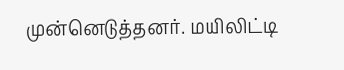முன்னெடுத்தனர். மயிலிட்டி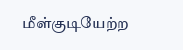மீள்குடியேற்ற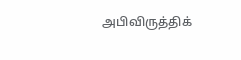அபிவிருத்திக்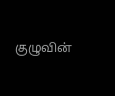குழுவின்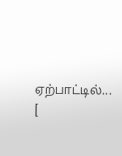ஏற்பாட்டில்... [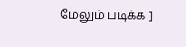மேலும் படிக்க ]